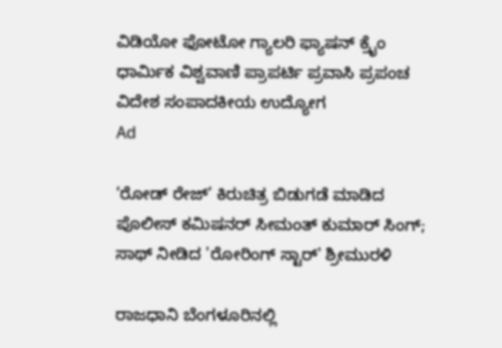ವಿಡಿಯೋ ಫೋಟೋ ಗ್ಯಾಲರಿ ಫ್ಯಾಷನ್ ಕ್ರೈಂ ಧಾರ್ಮಿಕ ವಿಶ್ವವಾಣಿ ಪ್ರಾಪರ್ಟಿ ಪ್ರವಾಸಿ ಪ್ರಪಂಚ ವಿದೇಶ ಸಂಪಾದಕೀಯ ಉದ್ಯೋಗ
Ad

‘ರೋಡ್‌ ರೇಜ್‌’ ಕಿರುಚಿತ್ರ ಬಿಡುಗಡೆ ಮಾಡಿದ ಪೊಲೀಸ್‌ ಕಮಿಷನರ್‌ ಸೀಮಂತ್‌ ಕುಮಾರ್‌ ಸಿಂಗ್‌; ಸಾಥ್‌ ನೀಡಿದ 'ರೋರಿಂಗ್‌ ಸ್ಟಾರ್‌' ಶ್ರೀಮುರಳಿ

ರಾಜಧಾನಿ ಬೆಂಗಳೂರಿನಲ್ಲಿ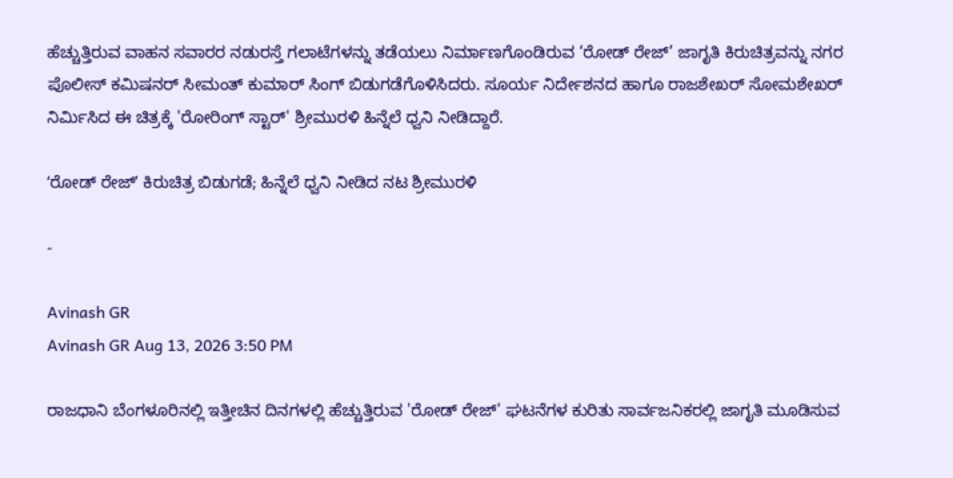ಹೆಚ್ಚುತ್ತಿರುವ ವಾಹನ ಸವಾರರ ನಡುರಸ್ತೆ ಗಲಾಟೆಗಳನ್ನು ತಡೆಯಲು ನಿರ್ಮಾಣಗೊಂಡಿರುವ ‘ರೋಡ್‌ ರೇಜ್‌’ ಜಾಗೃತಿ ಕಿರುಚಿತ್ರವನ್ನು ನಗರ ಪೊಲೀಸ್ ಕಮಿಷನರ್ ಸೀಮಂತ್‌ ಕುಮಾರ್‌ ಸಿಂಗ್‌ ಬಿಡುಗಡೆಗೊಳಿಸಿದರು. ಸೂರ್ಯ ನಿರ್ದೇಶನದ ಹಾಗೂ ರಾಜಶೇಖರ್ ಸೋಮಶೇಖರ್ ನಿರ್ಮಿಸಿದ ಈ ಚಿತ್ರಕ್ಕೆ 'ರೋರಿಂಗ್ ಸ್ಟಾರ್' ಶ್ರೀಮುರಳಿ ಹಿನ್ನೆಲೆ ಧ್ವನಿ ನೀಡಿದ್ದಾರೆ.

ʻರೋಡ್ ರೇಜ್ʼ ಕಿರುಚಿತ್ರ ಬಿಡುಗಡೆ; ಹಿನ್ನೆಲೆ ಧ್ವನಿ ನೀಡಿದ ನಟ ಶ್ರೀಮುರಳಿ

-

Avinash GR
Avinash GR Aug 13, 2026 3:50 PM

ರಾಜಧಾನಿ ಬೆಂಗಳೂರಿನಲ್ಲಿ ಇತ್ತೀಚಿನ ದಿನಗಳಲ್ಲಿ ಹೆಚ್ಚುತ್ತಿರುವ 'ರೋಡ್ ರೇಜ್' ಘಟನೆಗಳ ಕುರಿತು ಸಾರ್ವಜನಿಕರಲ್ಲಿ ಜಾಗೃತಿ ಮೂಡಿಸುವ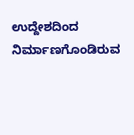ಉದ್ದೇಶದಿಂದ ನಿರ್ಮಾಣಗೊಂಡಿರುವ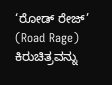‘ರೋಡ್‌ ರೇಜ್‌’ (Road Rage) ಕಿರುಚಿತ್ರವನ್ನು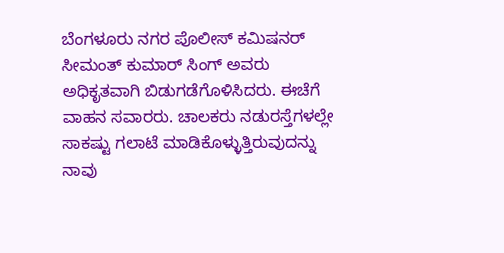ಬೆಂಗಳೂರು ನಗರ ಪೊಲೀಸ್‌ ಕಮಿಷನರ್‌ ಸೀಮಂತ್‌ ಕುಮಾರ್‌ ಸಿಂಗ್‌ ಅವರು ಅಧಿಕೃತವಾಗಿ ಬಿಡುಗಡೆಗೊಳಿಸಿದರು. ಈಚೆಗೆ ವಾಹನ ಸವಾರರು. ಚಾಲಕರು ನಡುರಸ್ತೆಗಳಲ್ಲೇ ಸಾಕಷ್ಟು ಗಲಾಟೆ ಮಾಡಿಕೊಳ್ಳುತ್ತಿರುವುದನ್ನು ನಾವು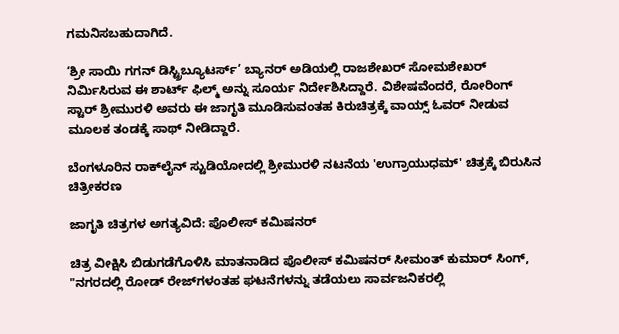ಗಮನಿಸಬಹುದಾಗಿದೆ.

‘ಶ್ರೀ ಸಾಯಿ ಗಗನ್‌ ಡಿಸ್ಟ್ರಿಬ್ಯೂಟರ್ಸ್‌’ ಬ್ಯಾನರ್ ಅಡಿಯಲ್ಲಿ ರಾಜಶೇಖರ್‌ ಸೋಮಶೇಖರ್‌ ನಿರ್ಮಿಸಿರುವ ಈ ಶಾರ್ಟ್ ಫಿಲ್ಮ್ ಅನ್ನು ಸೂರ್ಯ ನಿರ್ದೇಶಿಸಿದ್ದಾರೆ. ವಿಶೇಷವೆಂದರೆ, ರೋರಿಂಗ್‌ ಸ್ಟಾರ್‌ ಶ್ರೀಮುರಳಿ ಅವರು ಈ ಜಾಗೃತಿ ಮೂಡಿಸುವಂತಹ ಕಿರುಚಿತ್ರಕ್ಕೆ ವಾಯ್ಸ್ ಓವರ್ ನೀಡುವ ಮೂಲಕ ತಂಡಕ್ಕೆ ಸಾಥ್ ನೀಡಿದ್ದಾರೆ.

ಬೆಂಗಳೂರಿನ ರಾಕ್‌ಲೈನ್ ಸ್ಟುಡಿಯೋದಲ್ಲಿ ಶ್ರೀಮುರಳಿ ನಟನೆಯ 'ಉಗ್ರಾಯುಧಮ್' ಚಿತ್ರಕ್ಕೆ ಬಿರುಸಿನ ಚಿತ್ರೀಕರಣ

ಜಾಗೃತಿ ಚಿತ್ರಗಳ ಅಗತ್ಯವಿದೆ: ಪೊಲೀಸ್ ಕಮಿಷನರ್

ಚಿತ್ರ ವೀಕ್ಷಿಸಿ ಬಿಡುಗಡೆಗೊಳಿಸಿ ಮಾತನಾಡಿದ ಪೊಲೀಸ್‌ ಕಮಿಷನರ್ ಸೀಮಂತ್‌ ಕುಮಾರ್‌ ಸಿಂಗ್‌, "ನಗರದಲ್ಲಿ ರೋಡ್ ರೇಜ್‌ಗಳಂತಹ ಘಟನೆಗಳನ್ನು ತಡೆಯಲು ಸಾರ್ವಜನಿಕರಲ್ಲಿ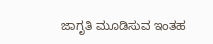ಜಾಗೃತಿ ಮೂಡಿಸುವ ಇಂತಹ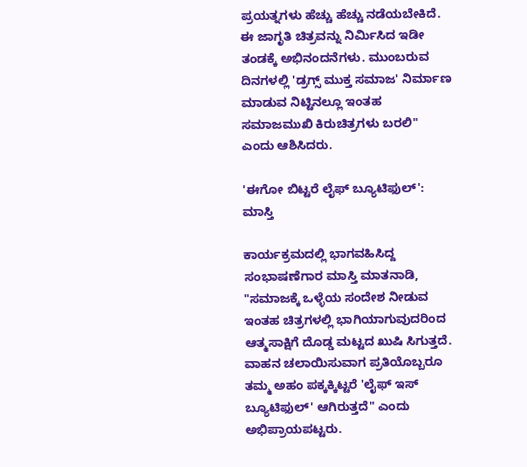ಪ್ರಯತ್ನಗಳು ಹೆಚ್ಚು ಹೆಚ್ಚು ನಡೆಯಬೇಕಿದೆ. ಈ ಜಾಗೃತಿ ಚಿತ್ರವನ್ನು ನಿರ್ಮಿಸಿದ ಇಡೀ ತಂಡಕ್ಕೆ ಅಭಿನಂದನೆಗಳು. ಮುಂಬರುವ ದಿನಗಳಲ್ಲಿ 'ಡ್ರಗ್ಸ್ ಮುಕ್ತ ಸಮಾಜ' ನಿರ್ಮಾಣ ಮಾಡುವ ನಿಟ್ಟಿನಲ್ಲೂ ಇಂತಹ ಸಮಾಜಮುಖಿ ಕಿರುಚಿತ್ರಗಳು ಬರಲಿ" ಎಂದು ಆಶಿಸಿದರು.

'ಈಗೋ ಬಿಟ್ಟರೆ ಲೈಫ್ ಬ್ಯೂಟಿಫುಲ್': ಮಾಸ್ತಿ

ಕಾರ್ಯಕ್ರಮದಲ್ಲಿ ಭಾಗವಹಿಸಿದ್ದ ಸಂಭಾಷಣೆಗಾರ ಮಾಸ್ತಿ ಮಾತನಾಡಿ, "ಸಮಾಜಕ್ಕೆ ಒಳ್ಳೆಯ ಸಂದೇಶ ನೀಡುವ ಇಂತಹ ಚಿತ್ರಗಳಲ್ಲಿ ಭಾಗಿಯಾಗುವುದರಿಂದ ಆತ್ಮಸಾಕ್ಷಿಗೆ ದೊಡ್ಡ ಮಟ್ಟದ ಖುಷಿ ಸಿಗುತ್ತದೆ. ವಾಹನ ಚಲಾಯಿಸುವಾಗ ಪ್ರತಿಯೊಬ್ಬರೂ ತಮ್ಮ ಅಹಂ ಪಕ್ಕಕ್ಕಿಟ್ಟರೆ 'ಲೈಫ್ ಇಸ್ ಬ್ಯೂಟಿಫುಲ್' ಆಗಿರುತ್ತದೆ" ಎಂದು ಅಭಿಪ್ರಾಯಪಟ್ಟರು.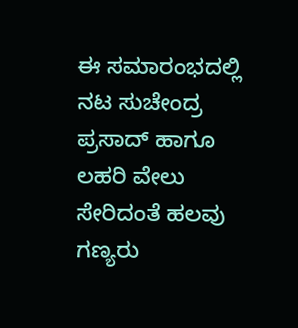ಈ ಸಮಾರಂಭದಲ್ಲಿ ನಟ ಸುಚೇಂದ್ರ ಪ್ರಸಾದ್‌ ಹಾಗೂ ಲಹರಿ ವೇಲು ಸೇರಿದಂತೆ ಹಲವು ಗಣ್ಯರು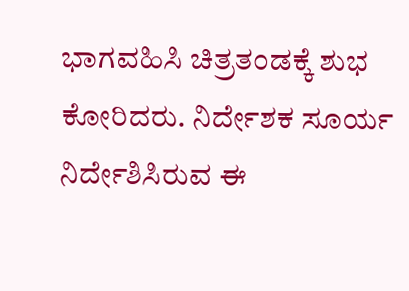ಭಾಗವಹಿಸಿ ಚಿತ್ರತಂಡಕ್ಕೆ ಶುಭ ಕೋರಿದರು. ನಿರ್ದೇಶಕ ಸೂರ್ಯ ನಿರ್ದೇಶಿಸಿರುವ ಈ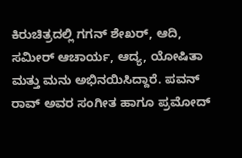ಕಿರುಚಿತ್ರದಲ್ಲಿ ಗಗನ್‌ ಶೇಖರ್‌, ಆದಿ, ಸಮೀರ್‌ ಆಚಾರ್ಯ, ಆದ್ಯ, ಯೋಷಿತಾ ಮತ್ತು ಮನು ಅಭಿನಯಿಸಿದ್ದಾರೆ. ಪವನ್‌ ರಾವ್‌ ಅವರ ಸಂಗೀತ ಹಾಗೂ ಪ್ರಮೋದ್‌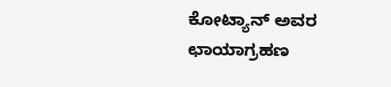ಕೋಟ್ಯಾನ್‌ ಅವರ ಛಾಯಾಗ್ರಹಣ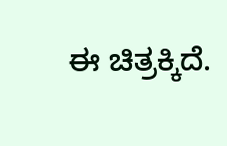ಈ ಚಿತ್ರಕ್ಕಿದೆ.